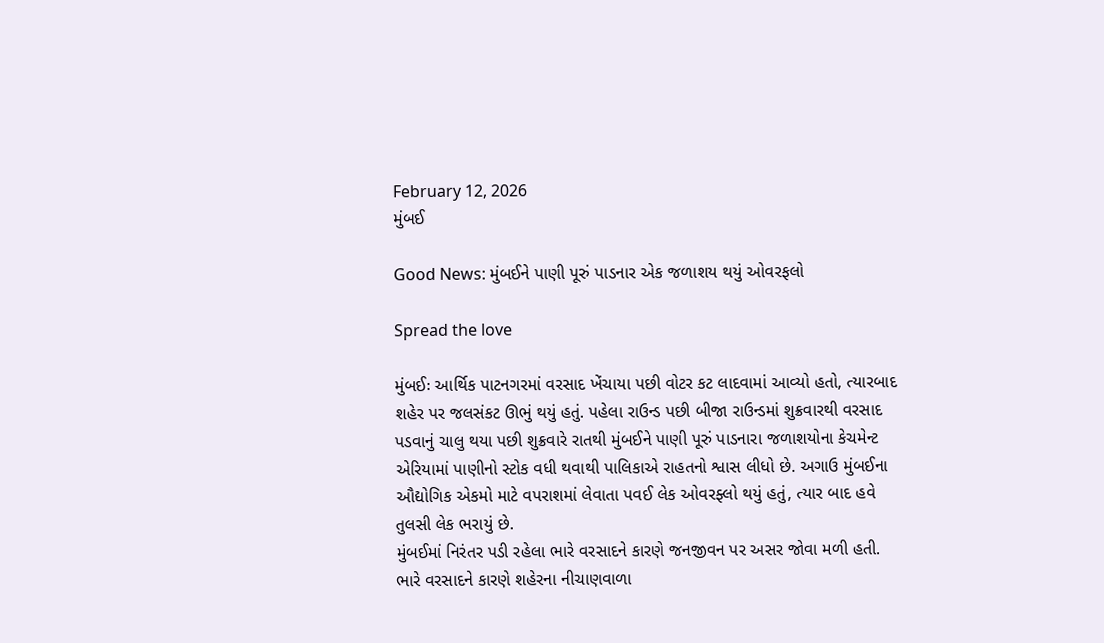February 12, 2026
મુંબઈ

Good News: મુંબઈને પાણી પૂરું પાડનાર એક જળાશય થયું ઓવરફલો

Spread the love

મુંબઈઃ આર્થિક પાટનગરમાં વરસાદ ખેંચાયા પછી વોટર કટ લાદવામાં આવ્યો હતો, ત્યારબાદ શહેર પર જલસંકટ ઊભું થયું હતું. પહેલા રાઉન્ડ પછી બીજા રાઉન્ડમાં શુક્રવારથી વરસાદ પડવાનું ચાલુ થયા પછી શુક્રવારે રાતથી મુંબઈને પાણી પૂરું પાડનારા જળાશયોના કેચમેન્ટ એરિયામાં પાણીનો સ્ટોક વધી થવાથી પાલિકાએ રાહતનો શ્વાસ લીધો છે. અગાઉ મુંબઈના ઔદ્યોગિક એકમો માટે વપરાશમાં લેવાતા પવઈ લેક ઓવરફ્લો થયું હતું, ત્યાર બાદ હવે તુલસી લેક ભરાયું છે.
મુંબઈમાં નિરંતર પડી રહેલા ભારે વરસાદને કારણે જનજીવન પર અસર જોવા મળી હતી. ભારે વરસાદને કારણે શહેરના નીચાણવાળા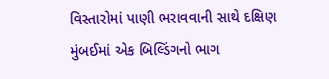વિસ્તારોમાં પાણી ભરાવવાની સાથે દક્ષિણ મુંબઈમાં એક બિલ્ડિંગનો ભાગ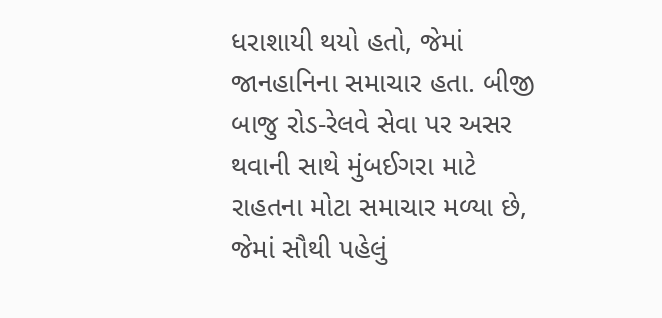ધરાશાયી થયો હતો, જેમાં જાનહાનિના સમાચાર હતા. બીજી બાજુ રોડ-રેલવે સેવા પર અસર થવાની સાથે મુંબઈગરા માટે રાહતના મોટા સમાચાર મળ્યા છે, જેમાં સૌથી પહેલું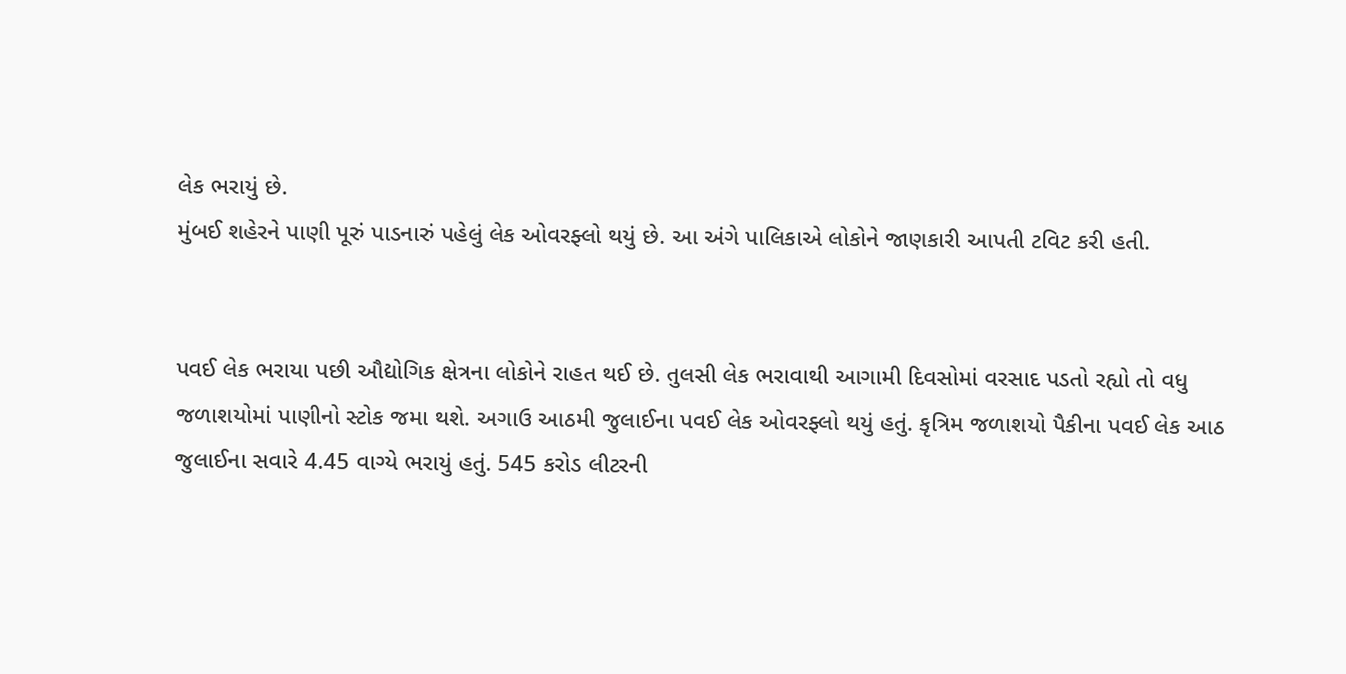લેક ભરાયું છે.
મુંબઈ શહેરને પાણી પૂરું પાડનારું પહેલું લેક ઓવરફ્લો થયું છે. આ અંગે પાલિકાએ લોકોને જાણકારી આપતી ટવિટ કરી હતી.


પવઈ લેક ભરાયા પછી ઔદ્યોગિક ક્ષેત્રના લોકોને રાહત થઈ છે. તુલસી લેક ભરાવાથી આગામી દિવસોમાં વરસાદ પડતો રહ્યો તો વધુ જળાશયોમાં પાણીનો સ્ટોક જમા થશે. અગાઉ આઠમી જુલાઈના પવઈ લેક ઓવરફ્લો થયું હતું. કૃત્રિમ જળાશયો પૈકીના પવઈ લેક આઠ જુલાઈના સવારે 4.45 વાગ્યે ભરાયું હતું. 545 કરોડ લીટરની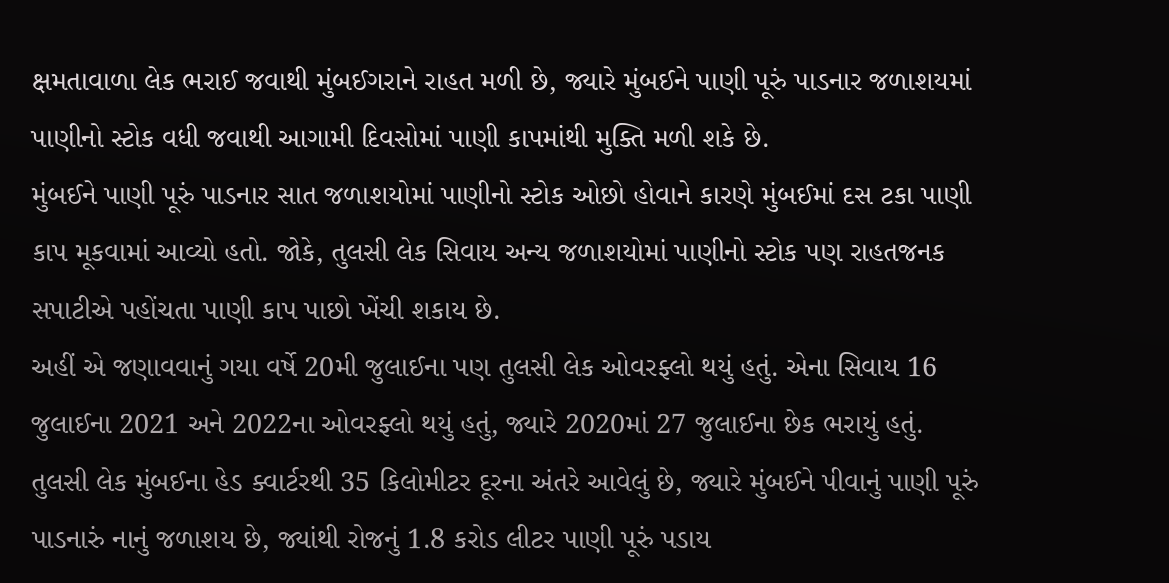ક્ષમતાવાળા લેક ભરાઈ જવાથી મુંબઈગરાને રાહત મળી છે, જ્યારે મુંબઈને પાણી પૂરું પાડનાર જળાશયમાં પાણીનો સ્ટોક વધી જવાથી આગામી દિવસોમાં પાણી કાપમાંથી મુક્તિ મળી શકે છે.
મુંબઈને પાણી પૂરું પાડનાર સાત જળાશયોમાં પાણીનો સ્ટોક ઓછો હોવાને કારણે મુંબઈમાં દસ ટકા પાણી કાપ મૂકવામાં આવ્યો હતો. જોકે, તુલસી લેક સિવાય અન્ય જળાશયોમાં પાણીનો સ્ટોક પણ રાહતજનક સપાટીએ પહોંચતા પાણી કાપ પાછો ખેંચી શકાય છે.
અહીં એ જણાવવાનું ગયા વર્ષે 20મી જુલાઈના પણ તુલસી લેક ઓવરફ્લો થયું હતું. એના સિવાય 16 જુલાઈના 2021 અને 2022ના ઓવરફ્લો થયું હતું, જ્યારે 2020માં 27 જુલાઈના છેક ભરાયું હતું. તુલસી લેક મુંબઈના હેડ ક્વાર્ટરથી 35 કિલોમીટર દૂરના અંતરે આવેલું છે, જ્યારે મુંબઈને પીવાનું પાણી પૂરું પાડનારું નાનું જળાશય છે, જ્યાંથી રોજનું 1.8 કરોડ લીટર પાણી પૂરું પડાય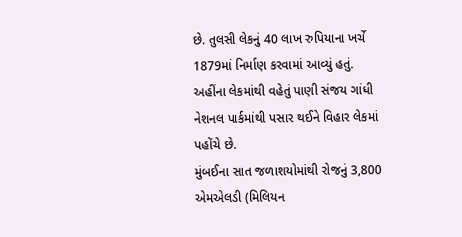છે. તુલસી લેકનું 40 લાખ રુપિયાના ખર્ચે 1879માં નિર્માણ કરવામાં આવ્યું હતું. અહીંના લેકમાંથી વહેતું પાણી સંજય ગાંધી નેશનલ પાર્કમાંથી પસાર થઈને વિહાર લેકમાં પહોંચે છે.
મુંબઈના સાત જળાશયોમાંથી રોજનું 3,800 એમએલડી (મિલિયન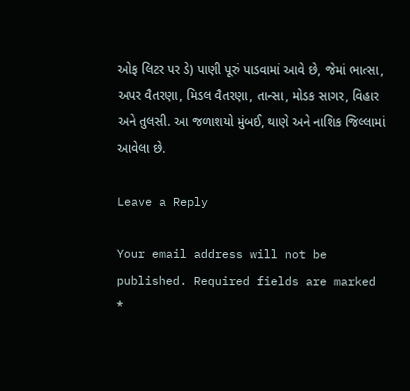ઓફ લિટર પર ડે) પાણી પૂરું પાડવામાં આવે છે, જેમાં ભાત્સા, અપર વૈતરણા, મિડલ વૈતરણા, તાન્સા, મોડક સાગર, વિહાર અને તુલસી. આ જળાશયો મુંબઈ, થાણે અને નાશિક જિલ્લામાં આવેલા છે.

Leave a Reply

Your email address will not be published. Required fields are marked *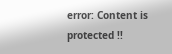error: Content is protected !!